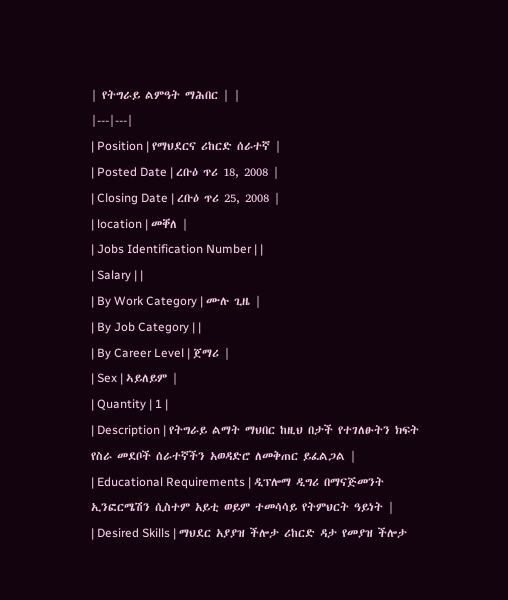| የትግራይ ልምዓት ማሕበር | |
|---|---|
| Position | የማህደርና ሪከርድ ሰራተኛ |
| Posted Date | ረቡዕ ጥሪ 18, 2008 |
| Closing Date | ረቡዕ ጥሪ 25, 2008 |
| location | መቐለ |
| Jobs Identification Number | |
| Salary | |
| By Work Category | ሙሉ ጊዜ |
| By Job Category | |
| By Career Level | ጀማሪ |
| Sex | ኣይለይም |
| Quantity | 1 |
| Description | የትግራይ ልማት ማህበር ከዚህ በታች የተገለፁትን ክፍት የስራ መደቦች ሰራተኛችን አወዳድሮ ለመቅጠር ይፈልጋል |
| Educational Requirements | ዲፕሎማ ዲግሪ በማናጅመንት ኢንፎርሜሽን ሲስተም አይቲ ወይም ተመሳሳይ የትምህርት ዓይነት |
| Desired Skills | ማህደር አያያዝ ችሎታ ሪከርድ ዳታ የመያዝ ችሎታ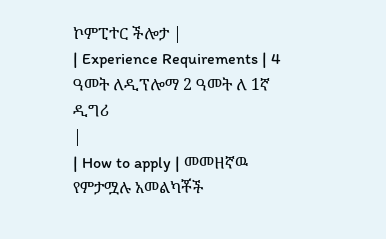ኮምፒተር ችሎታ |
| Experience Requirements | 4 ዓመት ለዲፕሎማ 2 ዓመት ለ 1ኛ ዲግሪ
|
| How to apply | መመዘኛዉ የምታሟሉ አመልካቾች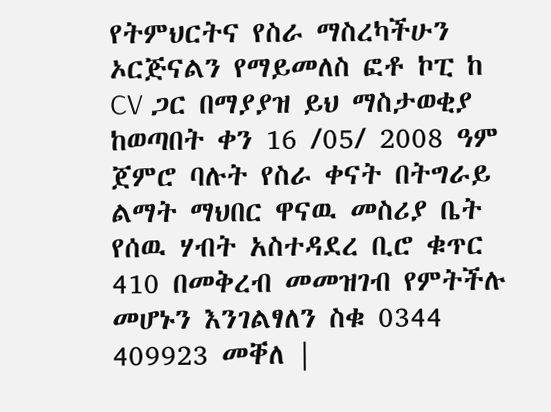የትምህርትና የስራ ማስረካችሁን ኦርጅናልን የማይመለስ ፎቶ ኮፒ ከ CV ጋር በማያያዝ ይህ ማስታወቂያ ከወጣበት ቀን 16 /05/ 2008 ዓም ጀምሮ ባሉት የስራ ቀናት በትግራይ ልማት ማህበር ዋናዉ መስሪያ ቤት የሰዉ ሃብት አስተዳደረ ቢሮ ቁጥር 410 በመቅረብ መመዝገብ የምትችሉ መሆኑን እንገልፃለን ስቁ 0344 409923 መቐለ |